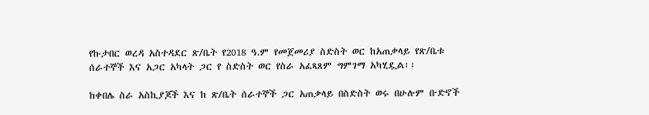የኩታበር ወረዳ አስተዳደር ጽ/ቤት የ2018 ዓ.ም የመጀመሪያ ስድስት ወር ከአጠቃላይ የጽ/ቤቱ  ሰራተኞች እና አጋር አካላት ጋር የ ስድስት ወር የስራ አፈጻጸም ግምገማ አካሂዷል፡፡

ከቀበሌ ስራ አስኪያጆች እና ከ ጽ/ቤት ሰራተኞች ጋር አጠቃላይ በስድስት ወሩ በሁሉም ቡድኖች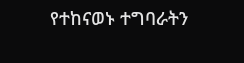የተከናወኑ ተግባራትን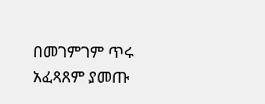በመገምገም ጥሩ አፈጻጸም ያመጡ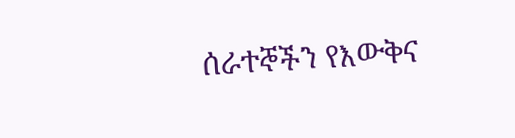ሰራተኞችን የእውቅና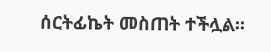ሰርትፊኬት መስጠት ተችሏል፡፡